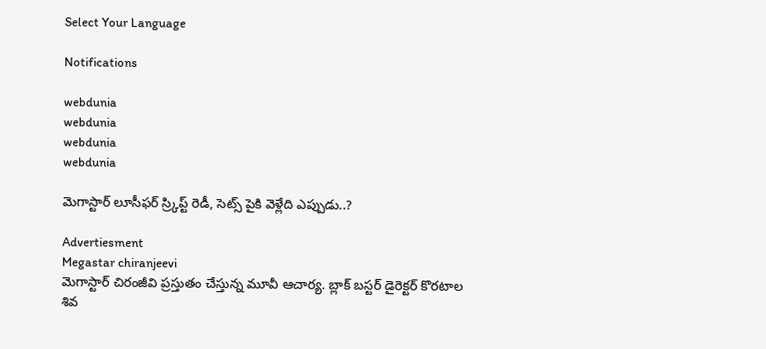Select Your Language

Notifications

webdunia
webdunia
webdunia
webdunia

మెగాస్టార్ లూసీఫర్ స్ర్కిప్ట్ రెడీ, సెట్స్ పైకి వెళ్లేది ఎప్పుడు..?

Advertiesment
Megastar chiranjeevi
మెగాస్టార్ చిరంజీవి ప్రస్తుతం చేస్తున్న మూవీ ఆచార్య. బ్లాక్ బస్టర్ డైరెక్టర్ కొరటాల శివ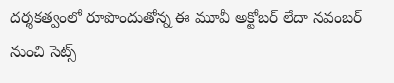దర్శకత్వంలో రూపొందుతోన్న ఈ మూవీ అక్టోబర్ లేదా నవంబర్ నుంచి సెట్స్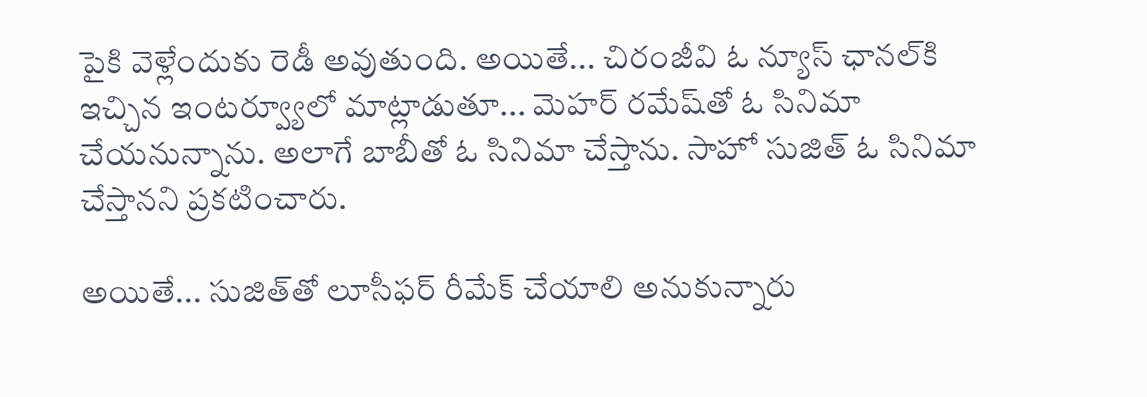పైకి వెళ్లేందుకు రెడీ అవుతుంది. అయితే... చిరంజీవి ఓ న్యూస్ ఛానల్‌కి ఇచ్చిన ఇంటర్వ్యూలో మాట్లాడుతూ... మెహర్ రమేష్‌తో ఓ సినిమా చేయనున్నాను. అలాగే బాబీతో ఓ సినిమా చేస్తాను. సాహో సుజిత్ ఓ సినిమా చేస్తానని ప్రకటించారు.

అయితే... సుజిత్‌తో లూసీఫర్ రీమేక్ చేయాలి అనుకున్నారు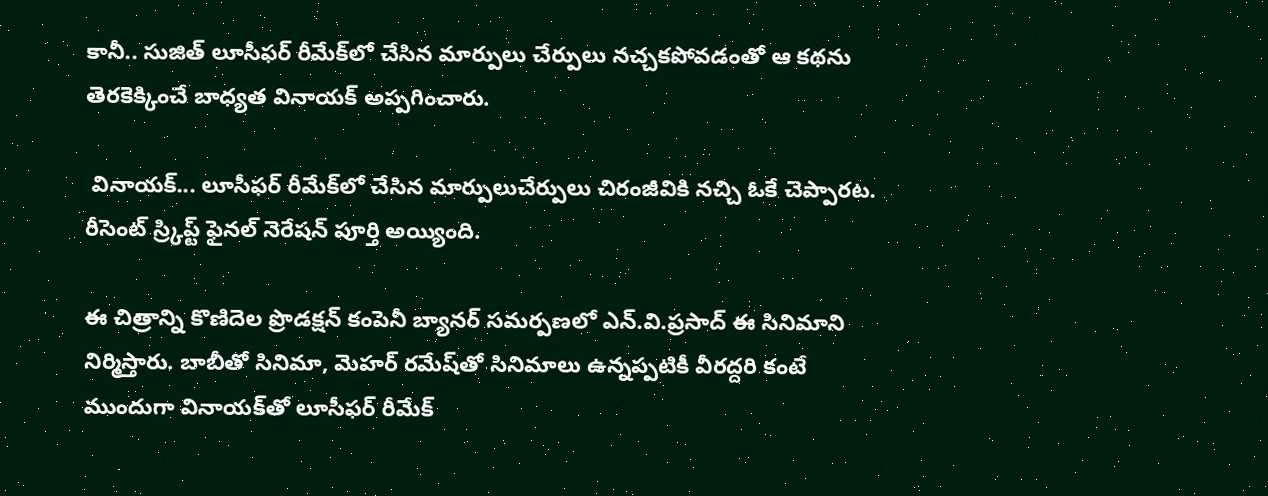కానీ.. సుజిత్ లూసీఫర్ రీమేక్‌లో చేసిన మార్పులు చేర్పులు నచ్చకపోవడంతో ఆ కథను తెరకెక్కించే బాధ్యత వినాయక్ అప్పగించారు.

 వినాయక్... లూసీఫర్ రీమేక్‌లో చేసిన మార్పులుచేర్పులు చిరంజీవికి నచ్చి ఓకే చెప్పారట. రీసెంట్ స్ర్కిప్ట్ ఫైనల్ నెరేషన్ పూర్తి అయ్యింది.

ఈ చిత్రాన్ని కొణిదెల ప్రొడక్షన్ కంపెనీ బ్యానర్ సమర్పణలో ఎన్.వి.ప్రసాద్ ఈ సినిమాని నిర్మిస్తారు. బాబీతో సినిమా, మెహర్ రమేష్‌‌తో సినిమాలు ఉన్నప్పటికీ వీరద్దరి కంటే ముందుగా వినాయక్‌తో లూసీఫర్ రీమేక్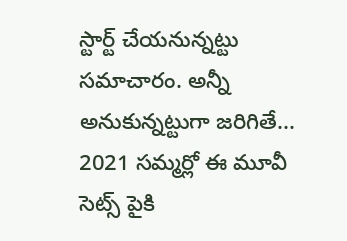స్టార్ట్ చేయనున్నట్టు సమాచారం. అన్నీ అనుకున్నట్టుగా జరిగితే... 2021 సమ్మర్లో ఈ మూవీ సెట్స్ పైకి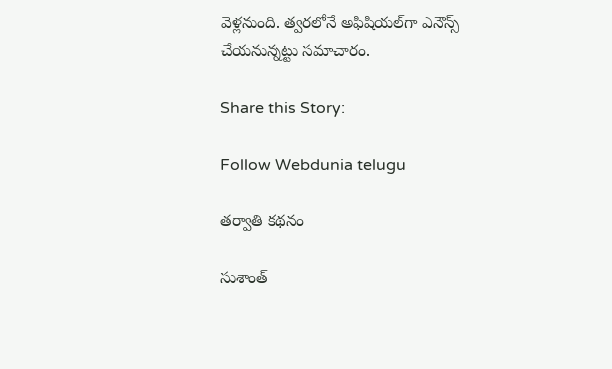వెళ్లనుంది. త్వరలోనే అఫిషియల్‌గా ఎనౌన్స్ చేయనున్నట్టు సమాచారం.

Share this Story:

Follow Webdunia telugu

తర్వాతి కథనం

సుశాంత్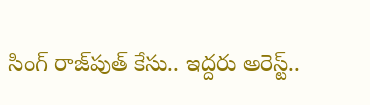సింగ్ రాజ్‌పుత్‌ కేసు.. ఇద్దరు అరెస్ట్..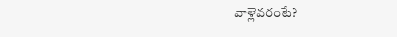వాళ్లెవరంటే?